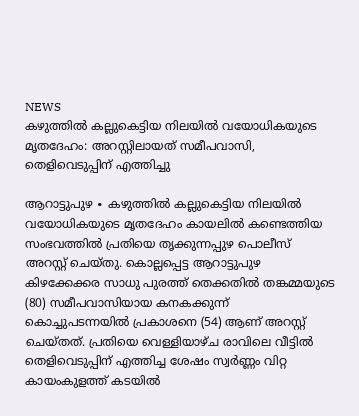NEWS
കഴുത്തിൽ കല്ലുകെട്ടിയ നിലയിൽ വയോധികയുടെ മൃതദേഹം: അറസ്റ്റിലായത് സമീപവാസി, തെളിവെടുപ്പിന് എത്തിച്ചു

ആറാട്ടുപുഴ ∙ കഴുത്തിൽ കല്ലുകെട്ടിയ നിലയിൽ വയോധികയുടെ മൃതദേഹം കായലിൽ കണ്ടെത്തിയ സംഭവത്തിൽ പ്രതിയെ തൃക്കുന്നപ്പുഴ പൊലീസ് അറസ്റ്റ് ചെയ്തു. കൊല്ലപ്പെട്ട ആറാട്ടുപുഴ കിഴക്കേക്കര സാധു പുരത്ത് തെക്കതിൽ തങ്കമ്മയുടെ (80) സമീപവാസിയായ കനകക്കുന്ന് കൊച്ചുപടന്നയിൽ പ്രകാശനെ (54) ആണ് അറസ്റ്റ് ചെയ്തത്. പ്രതിയെ വെള്ളിയാഴ്ച രാവിലെ വീട്ടിൽ തെളിവെടുപ്പിന് എത്തിച്ച ശേഷം സ്വർണ്ണം വിറ്റ കായംകുളത്ത് കടയിൽ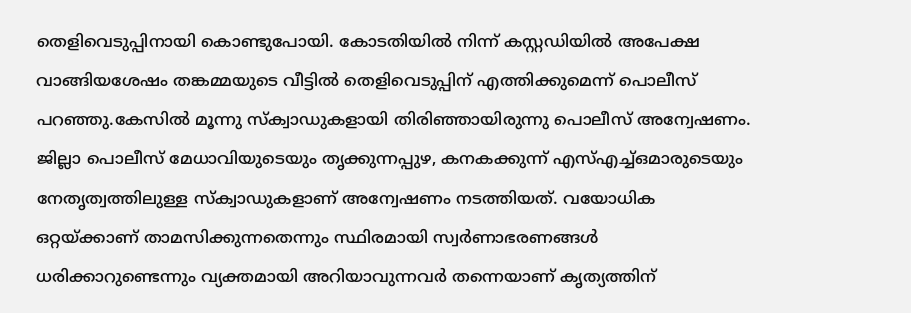തെളിവെടുപ്പിനായി കൊണ്ടുപോയി. കോടതിയിൽ നിന്ന് കസ്റ്റഡിയിൽ അപേക്ഷ വാങ്ങിയശേഷം തങ്കമ്മയുടെ വീട്ടിൽ തെളിവെടുപ്പിന് എത്തിക്കുമെന്ന് പൊലീസ് പറഞ്ഞു.കേസിൽ മൂന്നു സ്ക്വാഡുകളായി തിരിഞ്ഞായിരുന്നു പൊലീസ് അന്വേഷണം. ജില്ലാ പൊലീസ് മേധാവിയുടെയും തൃക്കുന്നപ്പുഴ, കനകക്കുന്ന് എസ്എച്ച്ഒമാരുടെയും നേതൃത്വത്തിലുള്ള സ്ക്വാഡുകളാണ് അന്വേഷണം നടത്തിയത്. വയോധിക ഒറ്റയ്ക്കാണ് താമസിക്കുന്നതെന്നും സ്ഥിരമായി സ്വർണാഭരണങ്ങൾ ധരിക്കാറുണ്ടെന്നും വ്യക്തമായി അറിയാവുന്നവർ തന്നെയാണ് കൃത്യത്തിന്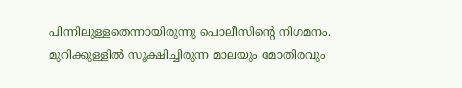പിന്നിലുള്ളതെന്നായിരുന്നു പൊലീസിന്റെ നിഗമനം. മുറിക്കുള്ളിൽ സൂക്ഷിച്ചിരുന്ന മാലയും മോതിരവും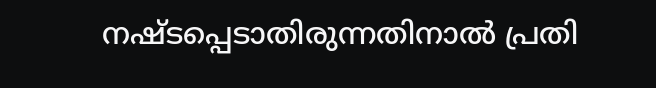നഷ്ടപ്പെടാതിരുന്നതിനാൽ പ്രതി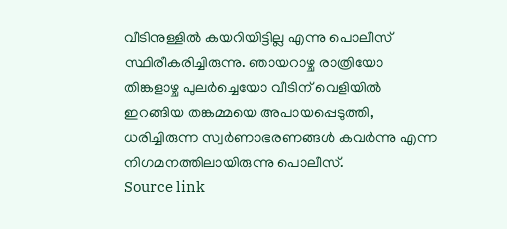വീടിനുള്ളിൽ കയറിയിട്ടില്ല എന്നു പൊലീസ് സ്ഥിരീകരിച്ചിരുന്നു. ഞായറാഴ്ച രാത്രിയോ തിങ്കളാഴ്ച പുലർച്ചെയോ വീടിന് വെളിയിൽ ഇറങ്ങിയ തങ്കമ്മയെ അപായപ്പെടുത്തി, ധരിച്ചിരുന്ന സ്വർണാഭരണങ്ങൾ കവർന്നു എന്ന നിഗമനത്തിലായിരുന്നു പൊലീസ്.
Source link